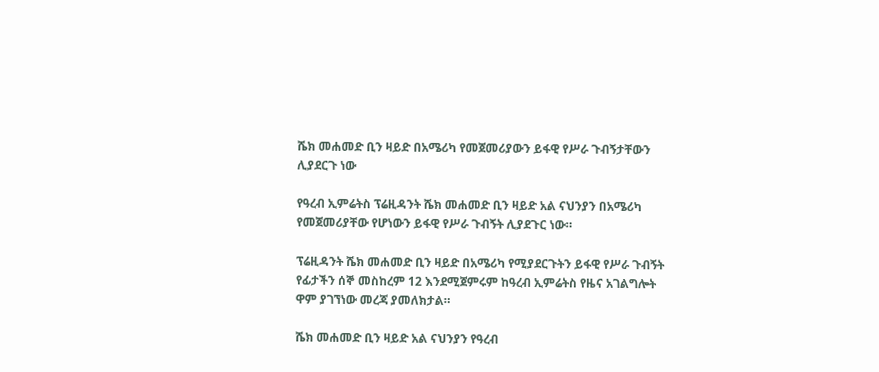ሼክ መሐመድ ቢን ዛይድ በአሜሪካ የመጀመሪያውን ይፋዊ የሥራ ጉብኝታቸውን ሊያደርጉ ነው

የዓረብ ኢምሬትስ ፕሬዚዳንት ሼክ መሐመድ ቢን ዛይድ አል ናህንያን በአሜሪካ የመጀመሪያቸው የሆነውን ይፋዊ የሥራ ጉብኝት ሊያደጉር ነው።

ፕሬዚዳንት ሼክ መሐመድ ቢን ዛይድ በአሜሪካ የሚያደርጉትን ይፋዊ የሥራ ጉብኝት የፊታችን ሰኞ መስከረም 12 እንደሚጀምሩም ከዓረብ ኢምሬትስ የዜና አገልግሎት ዋም ያገኘነው መረጃ ያመለክታል።

ሼክ መሐመድ ቢን ዛይድ አል ናህንያን የዓረብ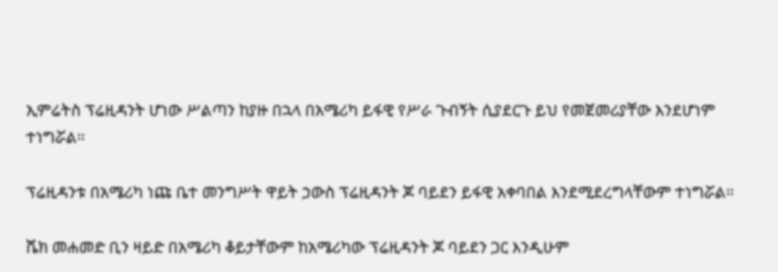ኢምሬትስ ፕሬዚዳንት ሆነው ሥልጣን ከያዙ በኋላ በአሜሪካ ይፋዊ የሥራ ጉብኝት ሲያደርጉ ይህ የመጀመሪያቸው እንደሆነም ተነግሯል።

ፕሬዚዳንቱ በአሜሪካ ነጩ ቤተ መንግሥት ዋይት ኃውስ ፕሬዚዳንት ጆ ባይደን ይፋዊ አቀባበል እንደሚደረግላቸውም ተነግሯል።

ሼክ መሐመድ ቢን ዛይድ በአሜሪካ ቆይታቸውም ከአሜሪካው ፕሬዚዳንት ጆ ባይደን ጋር እንዲሁም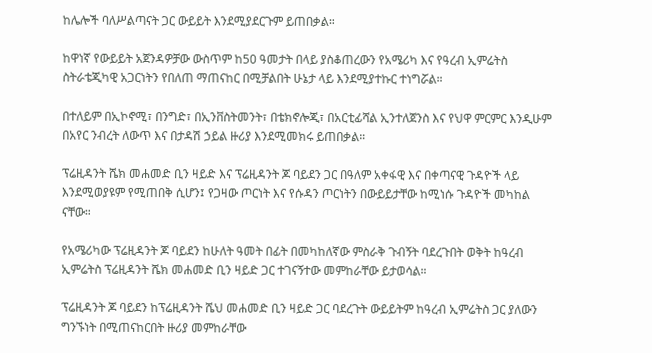ከሌሎች ባለሥልጣናት ጋር ውይይት እንደሚያደርጉም ይጠበቃል።

ከዋነኛ የውይይት አጀንዳዎቻው ውስጥም ከ50 ዓመታት በላይ ያስቆጠረውን የአሜሪካ እና የዓረብ ኢምሬትስ ስትራቴጂካዊ አጋርነትን የበለጠ ማጠናከር በሚቻልበት ሁኔታ ላይ እንደሚያተኩር ተነግሯል።

በተለይም በኢኮኖሚ፣ በንግድ፣ በኢንቨስትመንት፣ በቴክኖሎጂ፣ በአርቲፊሻል ኢንተለጀንስ እና የህዋ ምርምር እንዲሁም በአየር ንብረት ለውጥ እና በታዳሽ ኃይል ዙሪያ እንደሚመክሩ ይጠበቃል።

ፕሬዚዳንት ሼክ መሐመድ ቢን ዛይድ እና ፕሬዚዳንት ጆ ባይደን ጋር በዓለም አቀፋዊ እና በቀጣናዊ ጉዳዮች ላይ እንደሚወያዩም የሚጠበቅ ሲሆን፤ የጋዛው ጦርነት እና የሱዳን ጦርነትን በውይይታቸው ከሚነሱ ጉዳዮች መካከል ናቸው።

የአሜሪካው ፕሬዚዳንት ጆ ባይደን ከሁለት ዓመት በፊት በመካከለኛው ምስራቅ ጉብኝት ባደረጉበት ወቅት ከዓረብ ኢምሬትስ ፕሬዚዳንት ሼክ መሐመድ ቢን ዛይድ ጋር ተገናኝተው መምከራቸው ይታወሳል።

ፕሬዚዳንት ጆ ባይደን ከፕሬዚዳንት ሼህ መሐመድ ቢን ዛይድ ጋር ባደረጉት ውይይትም ከዓረብ ኢምሬትስ ጋር ያለውን ግንኙነት በሚጠናከርበት ዙሪያ መምከራቸው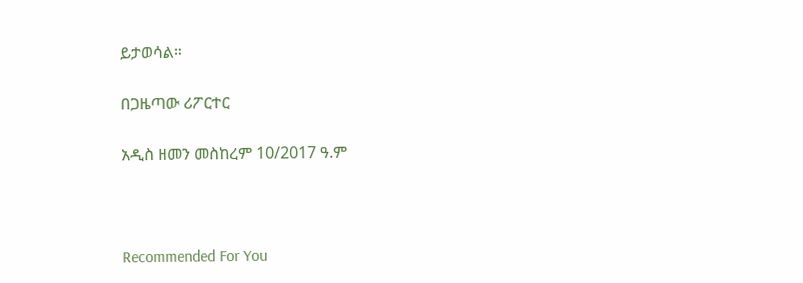ይታወሳል።

በጋዜጣው ሪፖርተር

አዲስ ዘመን መስከረም 10/2017 ዓ.ም



Recommended For You